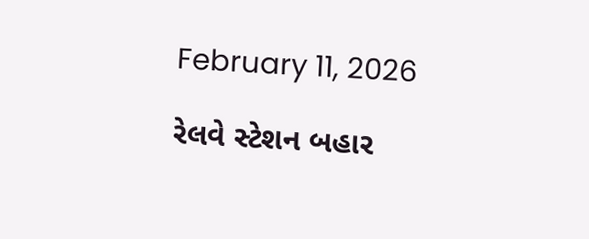February 11, 2026

રેલવે સ્ટેશન બહાર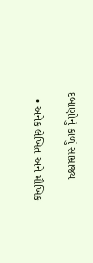દબાણોનું કાળું સામ્રાજ્ય

  • અનેક લેખિત અને મૌખિક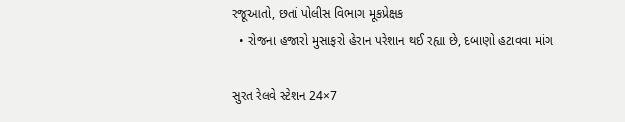રજૂઆતો, છતાં પોલીસ વિભાગ મૂકપ્રેક્ષક
  • રોજના હજારો મુસાફરો હેરાન પરેશાન થઈ રહ્યા છે, દબાણો હટાવવા માંગ

સુરત રેલવે સ્ટેશન 24×7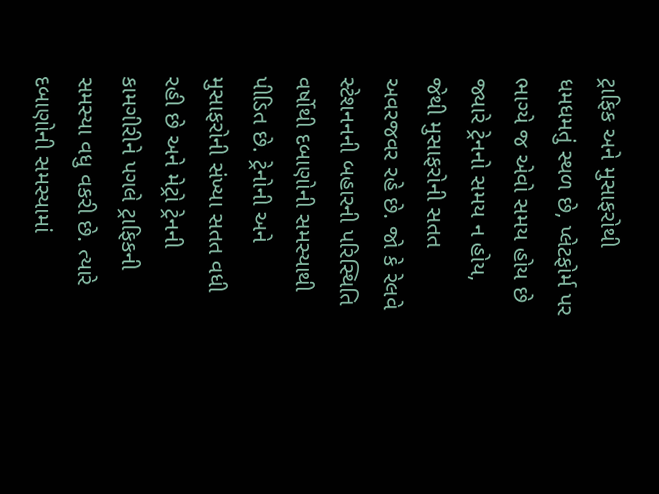ટ્રાફિક અને મુસાફરોથી ધમધમતું સ્થળ છે, પ્લેટફોર્મ પર ભાગ્યે જ એવો સમય હોય છે જ્યારે ટ્રેનનો સમય ન હોય, જેથી મુસાફરોની સતત અવરજવર રહે છે. જો કે રેલવે સ્ટેશનનની બહારની પરિસ્થિતિ વર્ષોથી દબાણોની સમસ્યાથી પીડિત છે. ટ્રેનોની અને મુસાફરોની સંખ્યા સતત વધી રહી છે અને મેટ્રો ટ્રેનની કામગીરીને પગલે ટ્રાફિકની સમસ્યા વધુ વકરી છે. ત્યારે દબાણોની સમસ્યામાં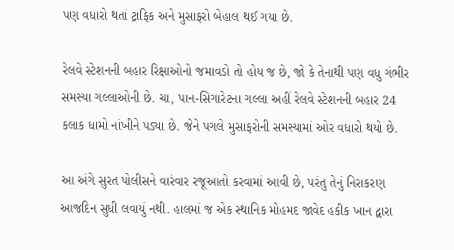પણ વધારો થતાં ટ્રાફિક અને મુસાફરો બેહાલ થઈ ગયા છે.

રેલવે સ્ટેશનની બહાર રિક્ષાઓનો જમાવડો તો હોય જ છે, જો કે તેનાથી પણ વધુ ગંભીર સમસ્યા ગલ્લાઓની છે. ચા, પાન-સિગારેટના ગલ્લા અહીં રેલવે સ્ટેશનની બહાર 24 કલાક ધામો નાંખીને પડ્યા છે. જેને પગલે મુસાફરોની સમસ્યામાં ઓર વધારો થયો છે.

આ અંગે સુરત પોલીસને વારંવાર રજૂઆતો કરવામાં આવી છે, પરંતુ તેનું નિરાકરણ આજદિન સુધી લવાયું નથી. હાલમાં જ એક સ્થાનિક મોહમદ જાવેદ હકીક ખાન દ્વારા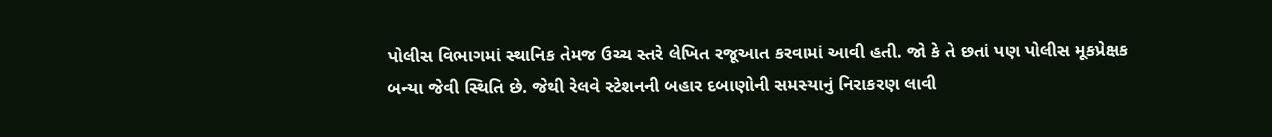પોલીસ વિભાગમાં સ્થાનિક તેમજ ઉચ્ચ સ્તરે લેખિત રજૂઆત કરવામાં આવી હતી. જો કે તે છતાં પણ પોલીસ મૂકપ્રેક્ષક બન્યા જેવી સ્થિતિ છે. જેથી રેલવે સ્ટેશનની બહાર દબાણોની સમસ્યાનું નિરાકરણ લાવી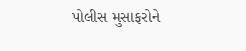પોલીસ મુસાફરોને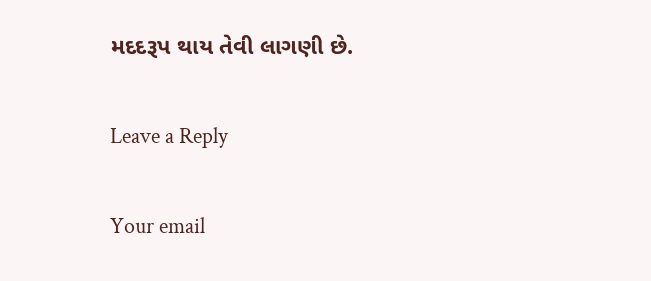મદદરૂપ થાય તેવી લાગણી છે.

Leave a Reply

Your email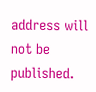address will not be published.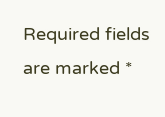Required fields are marked *